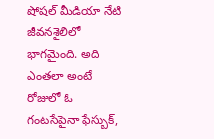షోషల్ మీడియా నేటి జీవనశైలిలో భాగమైంది. అది ఎంతలా అంటే రోజులో ఓ గంటసేపైనా ఫేస్బుక్,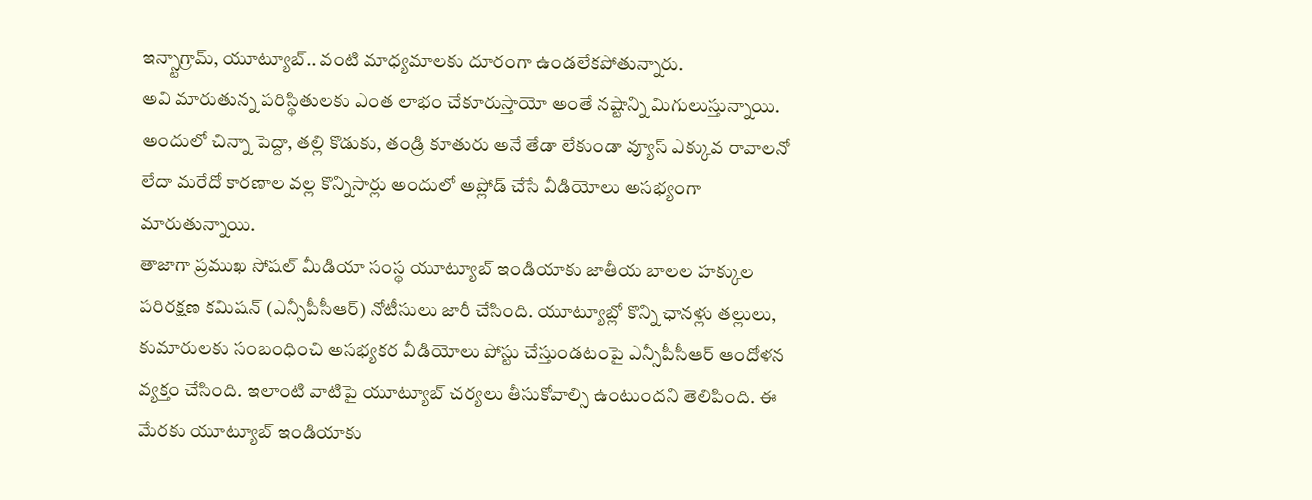ఇన్స్టాగ్రామ్, యూట్యూబ్.. వంటి మాధ్యమాలకు దూరంగా ఉండలేకపోతున్నారు.
అవి మారుతున్న పరిస్థితులకు ఎంత లాభం చేకూరుస్తాయో అంతే నష్టాన్ని మిగులుస్తున్నాయి. అందులో చిన్నా పెద్దా, తల్లి కొడుకు, తండ్రి కూతురు అనే తేడా లేకుండా వ్యూస్ ఎక్కువ రావాలనో లేదా మరేదో కారణాల వల్ల కొన్నిసార్లు అందులో అప్లోడ్ చేసే వీడియోలు అసభ్యంగా మారుతున్నాయి.
తాజాగా ప్రముఖ సోషల్ మీడియా సంస్థ యూట్యూబ్ ఇండియాకు జాతీయ బాలల హక్కుల పరిరక్షణ కమిషన్ (ఎన్సీపీసీఆర్) నోటీసులు జారీ చేసింది. యూట్యూబ్లో కొన్ని ఛానళ్లు తల్లులు, కుమారులకు సంబంధించి అసభ్యకర వీడియోలు పోస్టు చేస్తుండటంపై ఎన్సీపీసీఆర్ ఆందోళన వ్యక్తం చేసింది. ఇలాంటి వాటిపై యూట్యూబ్ చర్యలు తీసుకోవాల్సి ఉంటుందని తెలిపింది. ఈ మేరకు యూట్యూబ్ ఇండియాకు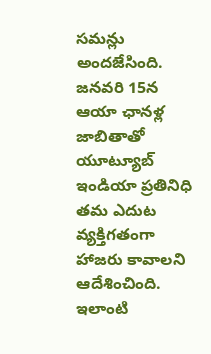సమన్లు అందజేసింది.
జనవరి 15న ఆయా ఛానళ్ల జాబితాతో యూట్యూబ్ ఇండియా ప్రతినిధి తమ ఎదుట వ్యక్తిగతంగా హాజరు కావాలని ఆదేశించింది. ఇలాంటి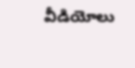వీడియోలు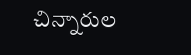చిన్నారుల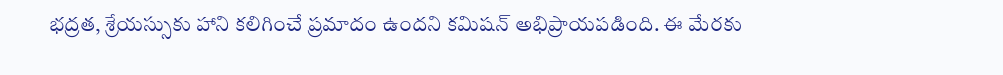భద్రత, శ్రేయస్సుకు హాని కలిగించే ప్రమాదం ఉందని కమిషన్ అభిప్రాయపడింది. ఈ మేరకు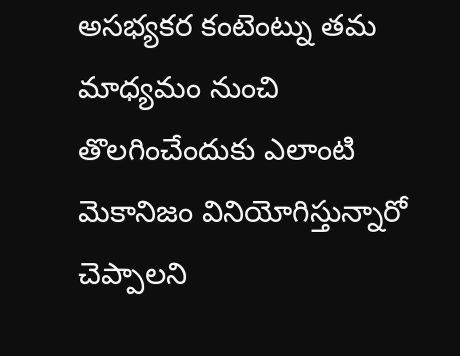అసభ్యకర కంటెంట్ను తమ మాధ్యమం నుంచి తొలగించేందుకు ఎలాంటి మెకానిజం వినియోగిస్తున్నారో చెప్పాలని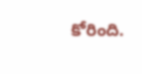కోరింది.